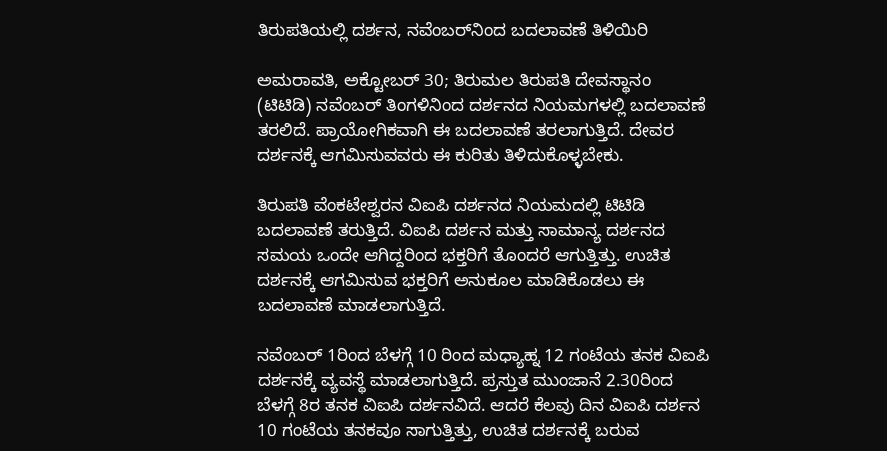ತಿರುಪತಿಯಲ್ಲಿ ದರ್ಶನ, ನವೆಂಬರ್‌ನಿಂದ ಬದಲಾವಣೆ ತಿಳಿಯಿರಿ

ಅಮರಾವತಿ, ಅಕ್ಟೋಬರ್ 30; ತಿರುಮಲ ತಿರುಪತಿ ದೇವಸ್ಥಾನಂ (ಟಿಟಿಡಿ) ನವೆಂಬರ್‌ ತಿಂಗಳಿನಿಂದ ದರ್ಶನದ ನಿಯಮಗಳಲ್ಲಿ ಬದಲಾವಣೆ ತರಲಿದೆ. ಪ್ರಾಯೋಗಿಕವಾಗಿ ಈ ಬದಲಾವಣೆ ತರಲಾಗುತ್ತಿದೆ. ದೇವರ ದರ್ಶನಕ್ಕೆ ಆಗಮಿಸುವವರು ಈ ಕುರಿತು ತಿಳಿದುಕೊಳ್ಳಬೇಕು.

ತಿರುಪತಿ ವೆಂಕಟೇಶ್ವರನ ವಿಐಪಿ ದರ್ಶನದ ನಿಯಮದಲ್ಲಿ ಟಿಟಿಡಿ ಬದಲಾವಣೆ ತರುತ್ತಿದೆ. ವಿಐಪಿ ದರ್ಶನ ಮತ್ತು ಸಾಮಾನ್ಯ ದರ್ಶನದ ಸಮಯ ಒಂದೇ ಆಗಿದ್ದರಿಂದ ಭಕ್ತರಿಗೆ ತೊಂದರೆ ಆಗುತ್ತಿತ್ತು. ಉಚಿತ ದರ್ಶನಕ್ಕೆ ಆಗಮಿಸುವ ಭಕ್ತರಿಗೆ ಅನುಕೂಲ ಮಾಡಿಕೊಡಲು ಈ ಬದಲಾವಣೆ ಮಾಡಲಾಗುತ್ತಿದೆ.

ನವೆಂಬರ್ 1ರಿಂದ ಬೆಳಗ್ಗೆ 10 ರಿಂದ ಮಧ್ಯಾಹ್ನ 12 ಗಂಟೆಯ ತನಕ ವಿಐಪಿ ದರ್ಶನಕ್ಕೆ ವ್ಯವಸ್ಥೆ ಮಾಡಲಾಗುತ್ತಿದೆ. ಪ್ರಸ್ತುತ ಮುಂಜಾನೆ 2.30ರಿಂದ ಬೆಳಗ್ಗೆ 8ರ ತನಕ ವಿಐಪಿ ದರ್ಶನವಿದೆ. ಆದರೆ ಕೆಲವು ದಿನ ವಿಐಪಿ ದರ್ಶನ 10 ಗಂಟೆಯ ತನಕವೂ ಸಾಗುತ್ತಿತ್ತು, ಉಚಿತ ದರ್ಶನಕ್ಕೆ ಬರುವ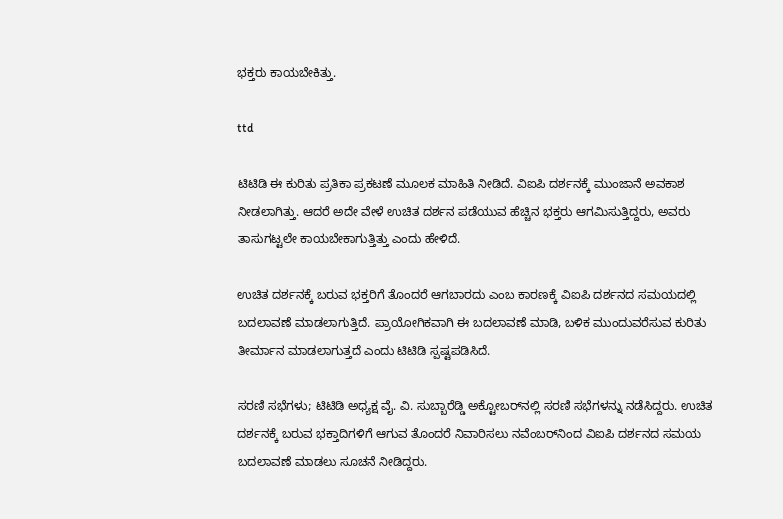ಭಕ್ತರು ಕಾಯಬೇಕಿತ್ತು.

ttd

ಟಿಟಿಡಿ ಈ ಕುರಿತು ಪ್ರತಿಕಾ ಪ್ರಕಟಣೆ ಮೂಲಕ ಮಾಹಿತಿ ನೀಡಿದೆ. ವಿಐಪಿ ದರ್ಶನಕ್ಕೆ ಮುಂಜಾನೆ ಅವಕಾಶ ನೀಡಲಾಗಿತ್ತು. ಆದರೆ ಅದೇ ವೇಳೆ ಉಚಿತ ದರ್ಶನ ಪಡೆಯುವ ಹೆಚ್ಚಿನ ಭಕ್ತರು ಆಗಮಿಸುತ್ತಿದ್ದರು, ಅವರು ತಾಸುಗಟ್ಟಲೇ ಕಾಯಬೇಕಾಗುತ್ತಿತ್ತು ಎಂದು ಹೇಳಿದೆ.

ಉಚಿತ ದರ್ಶನಕ್ಕೆ ಬರುವ ಭಕ್ತರಿಗೆ ತೊಂದರೆ ಆಗಬಾರದು ಎಂಬ ಕಾರಣಕ್ಕೆ ವಿಐಪಿ ದರ್ಶನದ ಸಮಯದಲ್ಲಿ ಬದಲಾವಣೆ ಮಾಡಲಾಗುತ್ತಿದೆ. ಪ್ರಾಯೋಗಿಕವಾಗಿ ಈ ಬದಲಾವಣೆ ಮಾಡಿ, ಬಳಿಕ ಮುಂದುವರೆಸುವ ಕುರಿತು ತೀರ್ಮಾನ ಮಾಡಲಾಗುತ್ತದೆ ಎಂದು ಟಿಟಿಡಿ ಸ್ಪಷ್ಟಪಡಿಸಿದೆ.

ಸರಣಿ ಸಭೆಗಳು; ಟಿಟಿಡಿ ಅಧ್ಯಕ್ಷ ವೈ. ವಿ. ಸುಬ್ಬಾರೆಡ್ಡಿ ಅಕ್ಟೋಬರ್‌ನಲ್ಲಿ ಸರಣಿ ಸಭೆಗಳನ್ನು ನಡೆಸಿದ್ದರು. ಉಚಿತ ದರ್ಶನಕ್ಕೆ ಬರುವ ಭಕ್ತಾದಿಗಳಿಗೆ ಆಗುವ ತೊಂದರೆ ನಿವಾರಿಸಲು ನವೆಂಬರ್‌ನಿಂದ ವಿಐಪಿ ದರ್ಶನದ ಸಮಯ ಬದಲಾವಣೆ ಮಾಡಲು ಸೂಚನೆ ನೀಡಿದ್ದರು.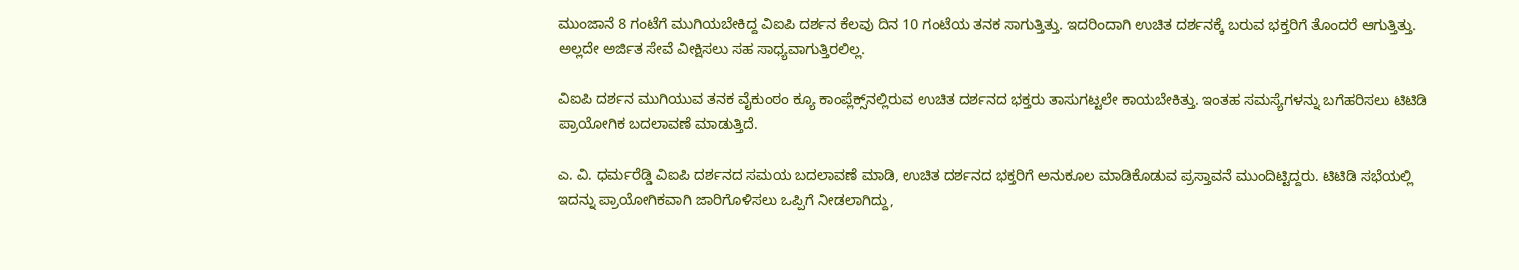ಮುಂಜಾನೆ 8 ಗಂಟೆಗೆ ಮುಗಿಯಬೇಕಿದ್ದ ವಿಐಪಿ ದರ್ಶನ ಕೆಲವು ದಿನ 10 ಗಂಟೆಯ ತನಕ ಸಾಗುತ್ತಿತ್ತು. ಇದರಿಂದಾಗಿ ಉಚಿತ ದರ್ಶನಕ್ಕೆ ಬರುವ ಭಕ್ತರಿಗೆ ತೊಂದರೆ ಆಗುತ್ತಿತ್ತು. ಅಲ್ಲದೇ ಅರ್ಜಿತ ಸೇವೆ ವೀಕ್ಷಿಸಲು ಸಹ ಸಾಧ್ಯವಾಗುತ್ತಿರಲಿಲ್ಲ.

ವಿಐಪಿ ದರ್ಶನ ಮುಗಿಯುವ ತನಕ ವೈಕುಂಠಂ ಕ್ಯೂ ಕಾಂಪ್ಲೆಕ್ಸ್‌ನಲ್ಲಿರುವ ಉಚಿತ ದರ್ಶನದ ಭಕ್ತರು ತಾಸುಗಟ್ಟಲೇ ಕಾಯಬೇಕಿತ್ತು. ಇಂತಹ ಸಮಸ್ಯೆಗಳನ್ನು ಬಗೆಹರಿಸಲು ಟಿಟಿಡಿ ಪ್ರಾಯೋಗಿಕ ಬದಲಾವಣೆ ಮಾಡುತ್ತಿದೆ.

ಎ. ವಿ. ಧರ್ಮರೆಡ್ಡಿ ವಿಐಪಿ ದರ್ಶನದ ಸಮಯ ಬದಲಾವಣೆ ಮಾಡಿ, ಉಚಿತ ದರ್ಶನದ ಭಕ್ತರಿಗೆ ಅನುಕೂಲ ಮಾಡಿಕೊಡುವ ಪ್ರಸ್ತಾವನೆ ಮುಂದಿಟ್ಟಿದ್ದರು. ಟಿಟಿಡಿ ಸಭೆಯಲ್ಲಿ ಇದನ್ನು ಪ್ರಾಯೋಗಿಕವಾಗಿ ಜಾರಿಗೊಳಿಸಲು ಒಪ್ಪಿಗೆ ನೀಡಲಾಗಿದ್ದು,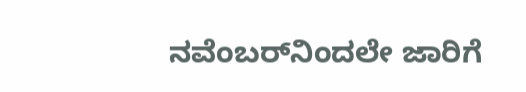ನವೆಂಬರ್‌ನಿಂದಲೇ ಜಾರಿಗೆ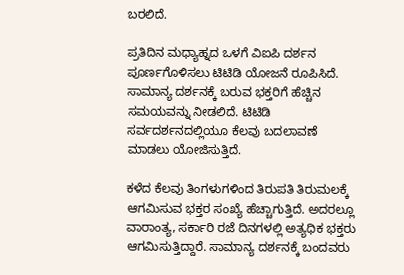ಬರಲಿದೆ.

ಪ್ರತಿದಿನ ಮಧ್ಯಾಹ್ನದ ಒಳಗೆ ವಿಐಪಿ ದರ್ಶನ ಪೂರ್ಣಗೊಳಿಸಲು ಟಿಟಿಡಿ ಯೋಜನೆ ರೂಪಿಸಿದೆ. ಸಾಮಾನ್ಯ ದರ್ಶನಕ್ಕೆ ಬರುವ ಭಕ್ತರಿಗೆ ಹೆಚ್ಚಿನ ಸಮಯವನ್ನು ನೀಡಲಿದೆ. ಟಿಟಿಡಿ ಸರ್ವದರ್ಶನದಲ್ಲಿಯೂ ಕೆಲವು ಬದಲಾವಣೆ ಮಾಡಲು ಯೋಜಿಸುತ್ತಿದೆ.

ಕಳೆದ ಕೆಲವು ತಿಂಗಳುಗಳಿಂದ ತಿರುಪತಿ ತಿರುಮಲಕ್ಕೆ ಆಗಮಿಸುವ ಭಕ್ತರ ಸಂಖ್ಯೆ ಹೆಚ್ಚಾಗುತ್ತಿದೆ. ಅದರಲ್ಲೂ ವಾರಾಂತ್ಯ, ಸರ್ಕಾರಿ ರಜೆ ದಿನಗಳಲ್ಲಿ ಅತ್ಯಧಿಕ ಭಕ್ತರು ಆಗಮಿಸುತ್ತಿದ್ದಾರೆ. ಸಾಮಾನ್ಯ ದರ್ಶನಕ್ಕೆ ಬಂದವರು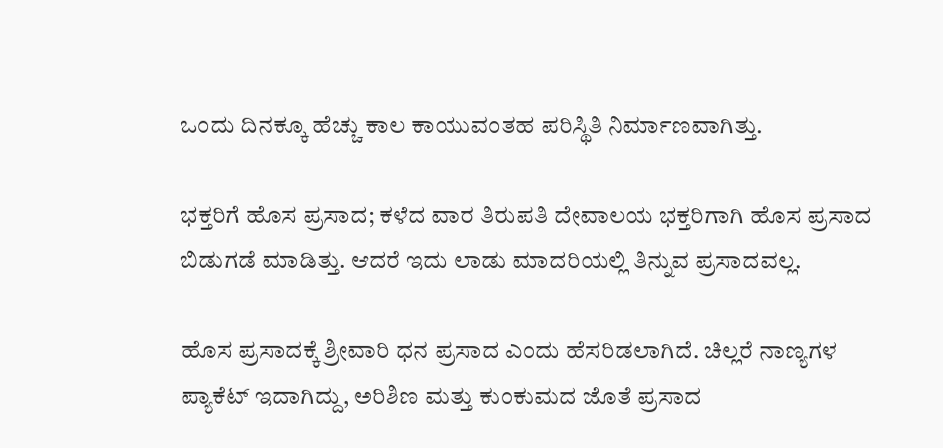ಒಂದು ದಿನಕ್ಕೂ ಹೆಚ್ಚು ಕಾಲ ಕಾಯುವಂತಹ ಪರಿಸ್ಥಿತಿ ನಿರ್ಮಾಣವಾಗಿತ್ತು.

ಭಕ್ತರಿಗೆ ಹೊಸ ಪ್ರಸಾದ; ಕಳೆದ ವಾರ ತಿರುಪತಿ ದೇವಾಲಯ ಭಕ್ತರಿಗಾಗಿ ಹೊಸ ಪ್ರಸಾದ ಬಿಡುಗಡೆ ಮಾಡಿತ್ತು. ಆದರೆ ಇದು ಲಾಡು ಮಾದರಿಯಲ್ಲಿ ತಿನ್ನುವ ಪ್ರಸಾದವಲ್ಲ.

ಹೊಸ ಪ್ರಸಾದಕ್ಕೆ ಶ್ರೀವಾರಿ ಧನ ಪ್ರಸಾದ ಎಂದು ಹೆಸರಿಡಲಾಗಿದೆ. ಚಿಲ್ಲರೆ ನಾಣ್ಯಗಳ ಪ್ಯಾಕೆಟ್ ಇದಾಗಿದ್ದು, ಅರಿಶಿಣ ಮತ್ತು ಕುಂಕುಮದ ಜೊತೆ ಪ್ರಸಾದ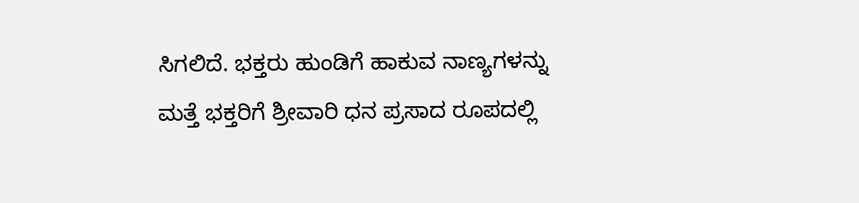ಸಿಗಲಿದೆ. ಭಕ್ತರು ಹುಂಡಿಗೆ ಹಾಕುವ ನಾಣ್ಯಗಳನ್ನು ಮತ್ತೆ ಭಕ್ತರಿಗೆ ಶ್ರೀವಾರಿ ಧನ ಪ್ರಸಾದ ರೂಪದಲ್ಲಿ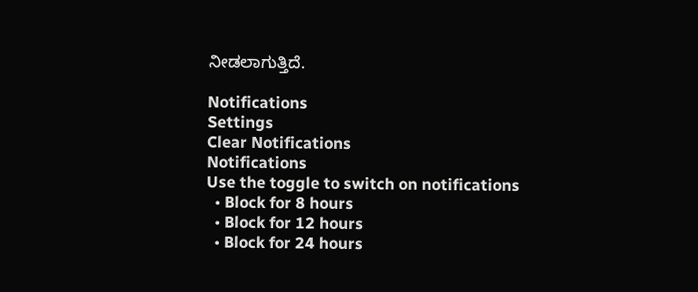ನೀಡಲಾಗುತ್ತಿದೆ.

Notifications
Settings
Clear Notifications
Notifications
Use the toggle to switch on notifications
  • Block for 8 hours
  • Block for 12 hours
  • Block for 24 hours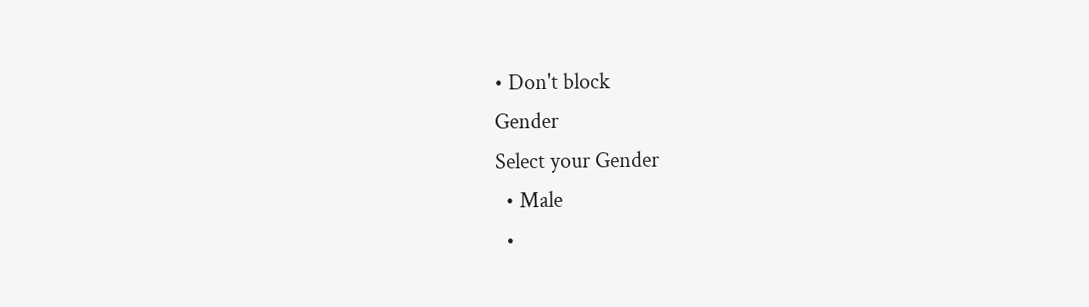• Don't block
Gender
Select your Gender
  • Male
  •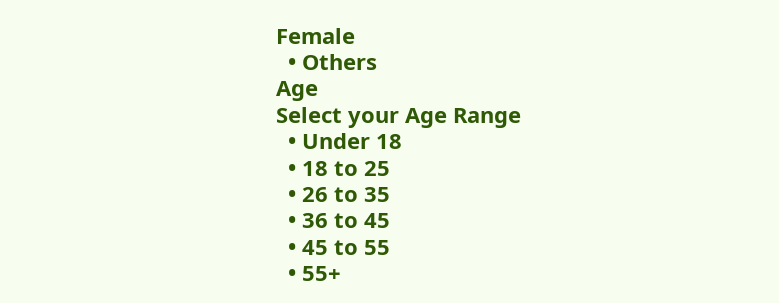Female
  • Others
Age
Select your Age Range
  • Under 18
  • 18 to 25
  • 26 to 35
  • 36 to 45
  • 45 to 55
  • 55+